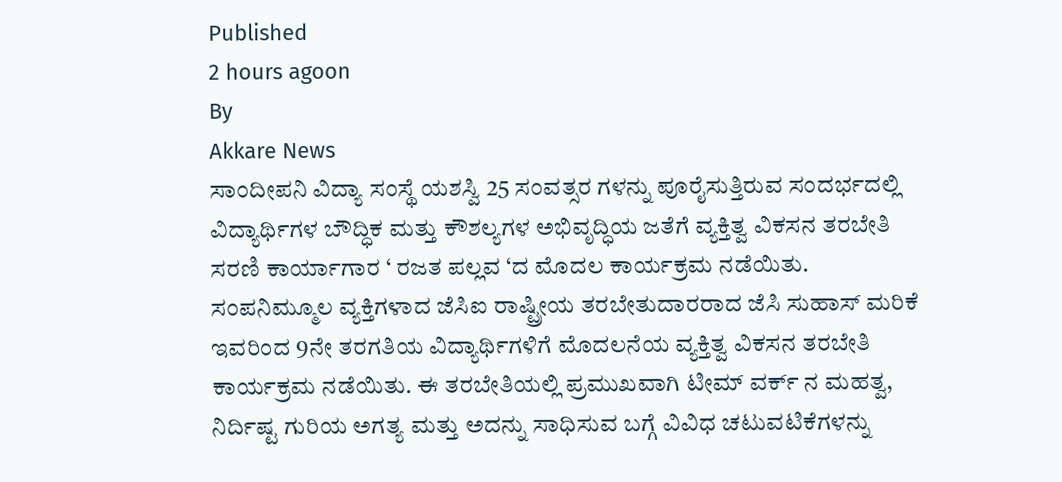Published
2 hours agoon
By
Akkare News
ಸಾಂದೀಪನಿ ವಿದ್ಯಾ ಸಂಸ್ಥೆ ಯಶಸ್ವಿ 25 ಸಂವತ್ಸರ ಗಳನ್ನು ಪೂರೈಸುತ್ತಿರುವ ಸಂದರ್ಭದಲ್ಲಿ ವಿದ್ಯಾರ್ಥಿಗಳ ಬೌದ್ಧಿಕ ಮತ್ತು ಕೌಶಲ್ಯಗಳ ಅಭಿವೃದ್ಧಿಯ ಜತೆಗೆ ವ್ಯಕ್ತಿತ್ವ ವಿಕಸನ ತರಬೇತಿ ಸರಣಿ ಕಾರ್ಯಾಗಾರ ‘ ರಜತ ಪಲ್ಲವ ‘ದ ಮೊದಲ ಕಾರ್ಯಕ್ರಮ ನಡೆಯಿತು.
ಸಂಪನಿಮ್ಮೂಲ ವ್ಯಕ್ತಿಗಳಾದ ಜೆಸಿಐ ರಾಷ್ಟ್ರೀಯ ತರಬೇತುದಾರರಾದ ಜೆಸಿ ಸುಹಾಸ್ ಮರಿಕೆ ಇವರಿಂದ 9ನೇ ತರಗತಿಯ ವಿದ್ಯಾರ್ಥಿಗಳಿಗೆ ಮೊದಲನೆಯ ವ್ಯಕ್ತಿತ್ವ ವಿಕಸನ ತರಬೇತಿ ಕಾರ್ಯಕ್ರಮ ನಡೆಯಿತು. ಈ ತರಬೇತಿಯಲ್ಲಿ ಪ್ರಮುಖವಾಗಿ ಟೀಮ್ ವರ್ಕ್ ನ ಮಹತ್ವ, ನಿರ್ದಿಷ್ಟ ಗುರಿಯ ಅಗತ್ಯ ಮತ್ತು ಅದನ್ನು ಸಾಧಿಸುವ ಬಗ್ಗೆ ವಿವಿಧ ಚಟುವಟಿಕೆಗಳನ್ನು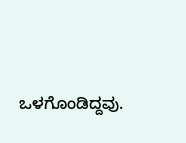ಒಳಗೊಂಡಿದ್ದವು.